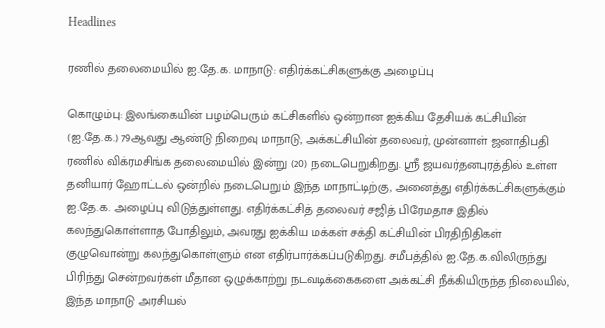Headlines

ரணில் தலைமையில் ஐ.தே.க. மாநாடு: எதிர்க்கட்சிகளுக்கு அழைப்பு

கொழும்பு: இலங்கையின் பழம்பெரும் கட்சிகளில் ஒன்றான ஐக்கிய தேசியக் கட்சியின் (ஐ.தே.க.) 79ஆவது ஆண்டு நிறைவு மாநாடு, அக்கட்சியின் தலைவர், முன்னாள் ஜனாதிபதி ரணில் விக்ரமசிங்க தலைமையில் இன்று (20) நடைபெறுகிறது. ஸ்ரீ ஜயவர்தனபுரத்தில் உள்ள தனியார் ஹோட்டல் ஒன்றில் நடைபெறும் இந்த மாநாட்டிற்கு, அனைத்து எதிர்க்கட்சிகளுக்கும் ஐ.தே.க. அழைப்பு விடுத்துள்ளது. எதிர்க்கட்சித் தலைவர் சஜித் பிரேமதாச இதில் கலந்துகொள்ளாத போதிலும், அவரது ஐக்கிய மக்கள் சக்தி கட்சியின் பிரதிநிதிகள் குழுவொன்று கலந்துகொள்ளும் என எதிர்பார்க்கப்படுகிறது. சமீபத்தில் ஐ.தே.க.விலிருந்து பிரிந்து சென்றவர்கள் மீதான ஒழுக்காற்று நடவடிக்கைகளை அக்கட்சி நீக்கியிருந்த நிலையில், இந்த மாநாடு அரசியல்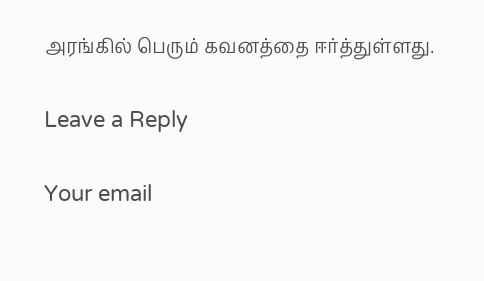அரங்கில் பெரும் கவனத்தை ஈர்த்துள்ளது.

Leave a Reply

Your email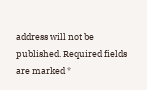address will not be published. Required fields are marked *